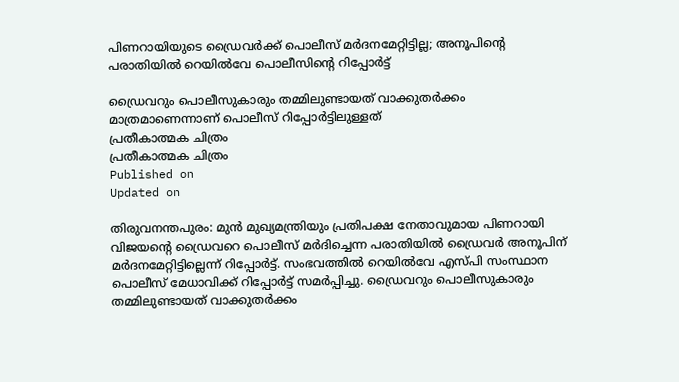പിണറായിയുടെ ഡ്രൈവര്‍ക്ക് പൊലീസ് മര്‍ദനമേറ്റിട്ടില്ല; അനൂപിന്റെ പരാതിയില്‍ റെയില്‍വേ പൊലീസിന്റെ റിപ്പോര്‍ട്ട്‌

ഡ്രൈവറും പൊലീസുകാരും തമ്മിലുണ്ടായത് വാക്കുതർക്കം മാത്രമാണെന്നാണ് പൊലീസ് റിപ്പോർട്ടിലുള്ളത്
പ്രതീകാത്മക ചിത്രം
പ്രതീകാത്മക ചിത്രം
Published on
Updated on

തിരുവനന്തപുരം: മുന്‍ മുഖ്യമന്ത്രിയും പ്രതിപക്ഷ നേതാവുമായ പിണറായി വിജയന്റെ ഡ്രൈവറെ പൊലീസ് മർദിച്ചെന്ന പരാതിയിൽ ഡ്രൈവർ അനൂപിന് മർദനമേറ്റിട്ടില്ലെന്ന് റിപ്പോർട്ട്. സംഭവത്തിൽ റെയിൽവേ എസ്പി സംസ്ഥാന പൊലീസ് മേധാവിക്ക് റിപ്പോർട്ട് സമർപ്പിച്ചു. ഡ്രൈവറും പൊലീസുകാരും തമ്മിലുണ്ടായത് വാക്കുതർക്കം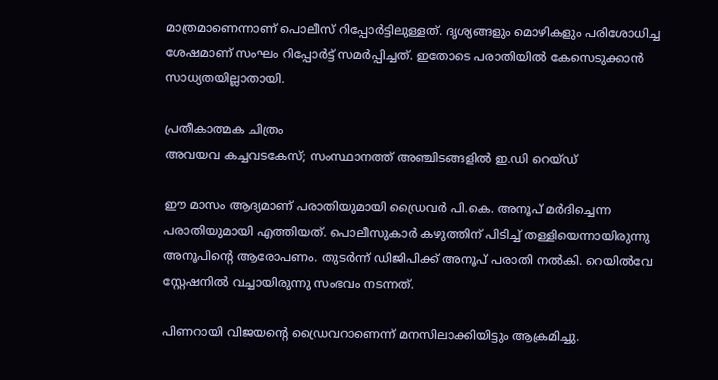മാത്രമാണെന്നാണ് പൊലീസ് റിപ്പോർട്ടിലുള്ളത്. ദൃശ്യങ്ങളും മൊഴികളും പരിശോധിച്ച ശേഷമാണ് സംഘം റിപ്പോർട്ട് സമർപ്പിച്ചത്. ഇതോടെ പരാതിയിൽ കേസെടുക്കാൻ സാധ്യതയില്ലാതായി.

പ്രതീകാത്മക ചിത്രം
അവയവ കച്ചവടകേസ്; സംസ്ഥാനത്ത് അഞ്ചിടങ്ങളിൽ ഇ.ഡി റെയ്ഡ്

ഈ മാസം ആദ്യമാണ് പരാതിയുമായി ഡ്രൈവര്‍ പി.കെ. അനൂപ് മർദിച്ചെന്ന പരാതിയുമായി എത്തിയത്. പൊലീസുകാര്‍ കഴുത്തിന് പിടിച്ച് തള്ളിയെന്നായിരുന്നു അനൂപിന്റെ ആരോപണം. തുടര്‍ന്ന് ഡിജിപിക്ക് അനൂപ് പരാതി നല്‍കി. റെയിൽവേ സ്റ്റേഷനിൽ വച്ചായിരുന്നു സംഭവം നടന്നത്.

പിണറായി വിജയന്റെ ഡ്രൈവറാണെന്ന് മനസിലാക്കിയിട്ടും ആക്രമിച്ചു.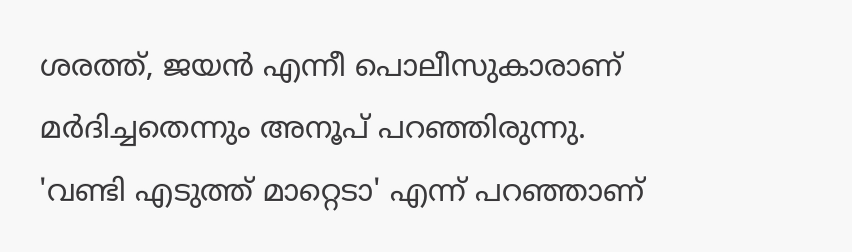ശരത്ത്, ജയന്‍ എന്നീ പൊലീസുകാരാണ് മര്‍ദിച്ചതെന്നും അനൂപ് പറഞ്ഞിരുന്നു. 'വണ്ടി എടുത്ത് മാറ്റെടാ' എന്ന് പറഞ്ഞാണ്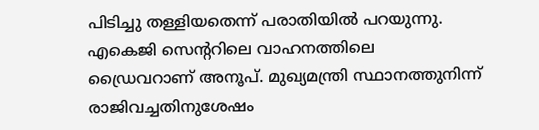പിടിച്ചു തള്ളിയതെന്ന് പരാതിയില്‍ പറയുന്നു. എകെജി സെന്ററിലെ വാഹനത്തിലെ ഡ്രൈവറാണ് അനൂപ്. മുഖ്യമന്ത്രി സ്ഥാനത്തുനിന്ന് രാജിവച്ചതിനുശേഷം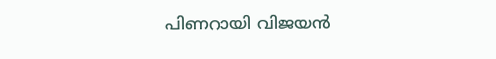പിണറായി വിജയന്‍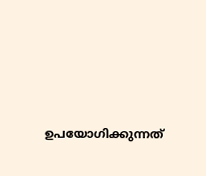ഉപയോഗിക്കുന്നത്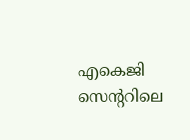എകെജി സെന്ററിലെ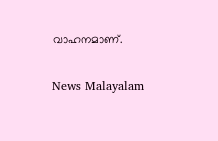വാഹനമാണ്.

News Malayalam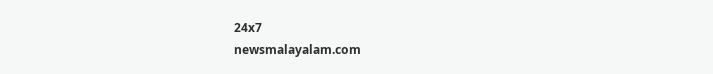24x7
newsmalayalam.com